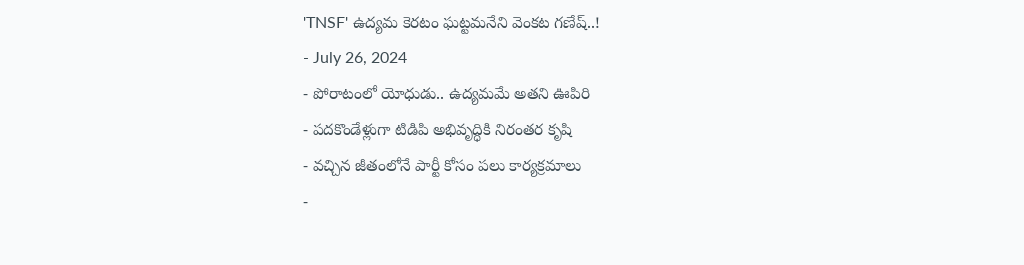'TNSF' ఉద్యమ కెరటం ఘట్టమనేని వెంకట గణేష్..!
- July 26, 2024
- పోరాటంలో యోధుడు.. ఉద్యమమే అతని ఊపిరి
- పదకొండేళ్లుగా టిడిపి అభివృద్ధికి నిరంతర కృషి
- వచ్చిన జీతంలోనే పార్టీ కోసం పలు కార్యక్రమాలు
-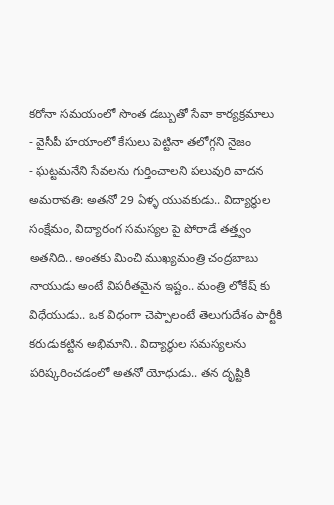కరోనా సమయంలో సొంత డబ్బుతో సేవా కార్యక్రమాలు
- వైసీపీ హయాంలో కేసులు పెట్టినా తలోగ్గని నైజం
- ఘట్టమనేని సేవలను గుర్తించాలని పలువురి వాదన
అమరావతి: అతనో 29 ఏళ్ళ యువకుడు.. విద్యార్థుల సంక్షేమం, విద్యారంగ సమస్యల పై పోరాడే తత్త్వం అతనిది.. అంతకు మించి ముఖ్యమంత్రి చంద్రబాబు నాయుడు అంటే విపరీతమైన ఇష్టం.. మంత్రి లోకేష్ కు విధేయుడు.. ఒక విధంగా చెప్పాలంటే తెలుగుదేశం పార్టీకి కరుడుకట్టిన అభిమాని.. విద్యార్థుల సమస్యలను పరిష్కరించడంలో అతనో యోధుడు.. తన దృష్టికి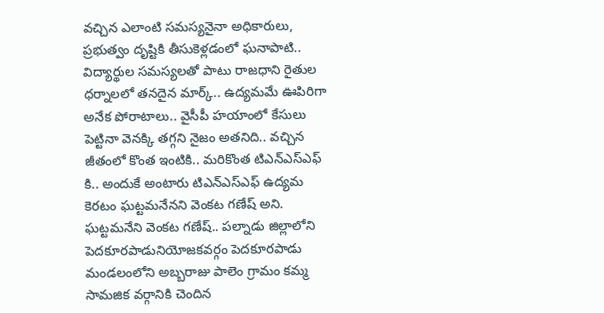వచ్చిన ఎలాంటి సమస్యనైనా అధికారులు, ప్రభుత్వం దృష్టికి తీసుకెళ్లడంలో ఘనాపాటి.. విద్యార్థుల సమస్యలతో పాటు రాజధాని రైతుల ధర్నాలలో తనదైన మార్క్.. ఉద్యమమే ఊపిరిగా అనేక పోరాటాలు.. వైసీపీ హయాంలో కేసులు పెట్టినా వెనక్కి తగ్గని నైజం అతనిది.. వచ్చిన జీతంలో కొంత ఇంటికి.. మరికొంత టిఎన్ఎస్ఎఫ్ కి.. అందుకే అంటారు టిఎన్ఎస్ఎఫ్ ఉద్యమ కెరటం ఘట్టమనేనని వెంకట గణేష్ అని.
ఘట్టమనేని వెంకట గణేష్.. పల్నాడు జిల్లాలోని పెదకూరపాడునియోజకవర్గం పెదకూరపాడు మండలంలోని అబ్బరాజు పాలెం గ్రామం కమ్మ సామజిక వర్గానికి చెందిన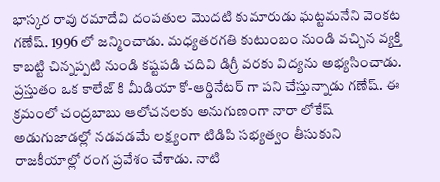భాస్కర రావు రమాదేవి దంపతుల మొదటి కుమారుడు ఘట్టమనేని వెంకట గణేష్. 1996 లో జన్మించాడు. మధ్యతరగతి కుటుంబం నుండి వచ్చిన వ్యక్తి కాబట్టి చిన్నప్పటి నుండి కష్టపడి చదివి డిగ్రీ వరకు విద్యను అభ్యసించాడు. ప్రస్తుతం ఒక కాలేజ్ కి మీడియా కో-ఆర్డినేటర్ గా పని చేస్తున్నాడు గణేష్. ఈ క్రమంలో చంద్రబాబు ఆలోచనలకు అనుగుణంగా నారా లోకేష్ అడుగుజాడల్లో నడవడమే లక్ష్యంగా టిడిపి సభ్యత్వం తీసుకుని రాజకీయాల్లో రంగ ప్రవేశం చేశాడు. నాటి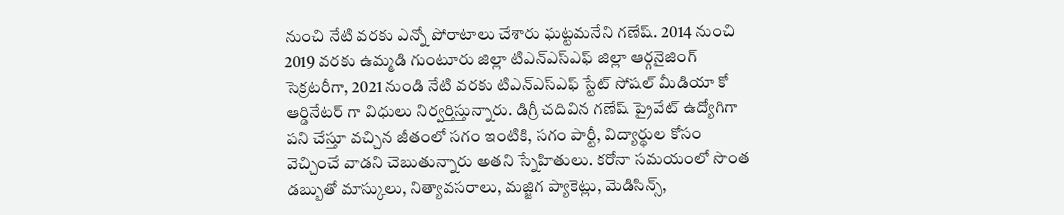నుంచి నేటి వరకు ఎన్నో పోరాటాలు చేశారు ఘట్టమనేని గణేష్. 2014 నుంచి 2019 వరకు ఉమ్మడి గుంటూరు జిల్లా టిఎన్ఎస్ఎఫ్ జిల్లా ఆర్గనైజింగ్ సెక్రటరీగా, 2021 నుండి నేటి వరకు టిఎన్ఎస్ఎఫ్ స్టేట్ సోషల్ మీడియా కో ఆర్డినేటర్ గా విధులు నిర్వర్తిస్తున్నారు. డిగ్రీ చదివిన గణేష్ ప్రైవేట్ ఉద్యోగిగా పని చేస్తూ వచ్చిన జీతంలో సగం ఇంటికి, సగం పార్టీ, విద్యార్థుల కోసం వెచ్చించే వాడని చెబుతున్నారు అతని స్నేహితులు. కరోనా సమయంలో సొంత డబ్బుతో మాస్కులు, నిత్యావసరాలు, మజ్జిగ ప్యాకెట్లు, మెడిసిన్స్,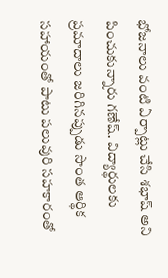భోజనాలు వంటి ఏర్పాట్లు చేసి శభాష్ అని పించుకున్నారు గణేష్. విద్యార్థులకు ప్రమాదాలు జరిగినప్పుడు సొంత ఆర్థిక సహాయంతో పాటు పలువురి సహకారంతో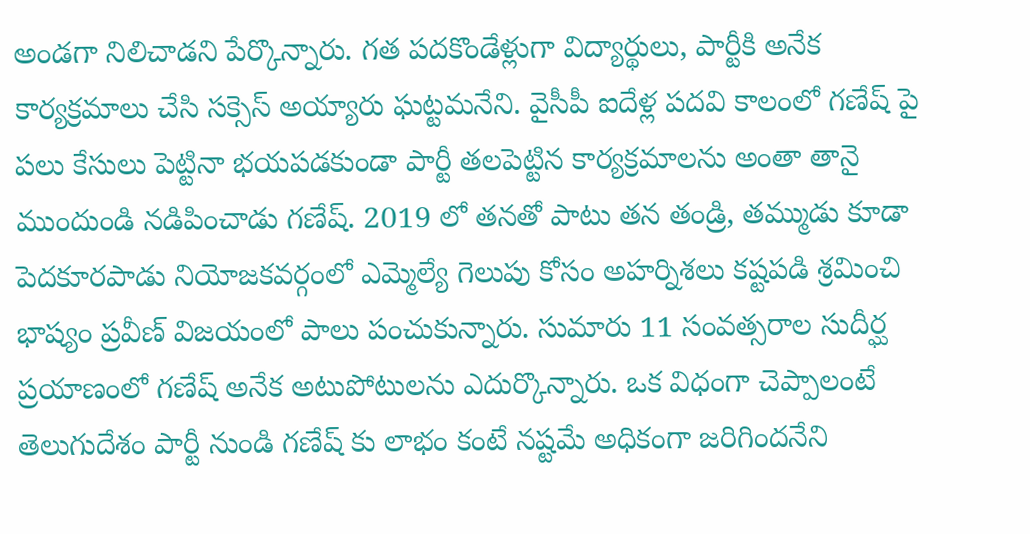అండగా నిలిచాడని పేర్కొన్నారు. గత పదకొండేళ్లుగా విద్యార్థులు, పార్టీకి అనేక కార్యక్రమాలు చేసి సక్సెస్ అయ్యారు ఘట్టమనేని. వైసీపీ ఐదేళ్ల పదవి కాలంలో గణేష్ పై పలు కేసులు పెట్టినా భయపడకుండా పార్టీ తలపెట్టిన కార్యక్రమాలను అంతా తానై ముందుండి నడిపించాడు గణేష్. 2019 లో తనతో పాటు తన తండ్రి, తమ్ముడు కూడా పెదకూరపాడు నియోజకవర్గంలో ఎమ్మెల్యే గెలుపు కోసం అహర్నిశలు కష్టపడి శ్రమించి భాష్యం ప్రవీణ్ విజయంలో పాలు పంచుకున్నారు. సుమారు 11 సంవత్సరాల సుదీర్ఘ ప్రయాణంలో గణేష్ అనేక అటుపోటులను ఎదుర్కొన్నారు. ఒక విధంగా చెప్పాలంటే తెలుగుదేశం పార్టీ నుండి గణేష్ కు లాభం కంటే నష్టమే అధికంగా జరిగిందనేని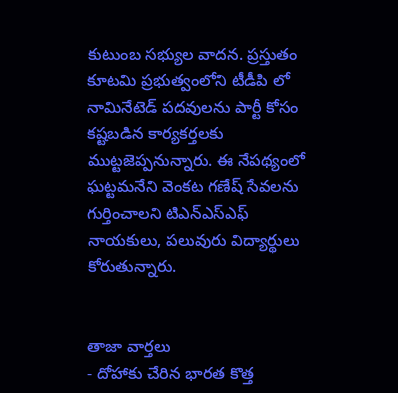కుటుంబ సభ్యుల వాదన. ప్రస్తుతం కూటమి ప్రభుత్వంలోని టీడీపి లో నామినేటెడ్ పదవులను పార్టీ కోసం కష్టబడిన కార్యకర్తలకు ముట్టజెప్పనున్నారు. ఈ నేపథ్యంలో ఘట్టమనేని వెంకట గణేష్ సేవలను గుర్తించాలని టిఎన్ఎస్ఎఫ్ నాయకులు, పలువురు విద్యార్థులు కోరుతున్నారు.


తాజా వార్తలు
- దోహాకు చేరిన భారత కొత్త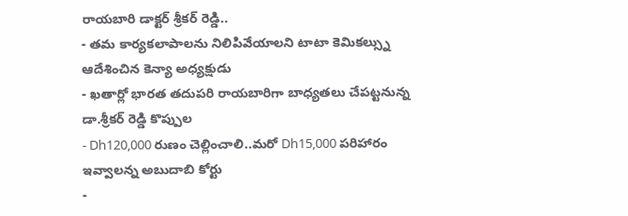రాయబారి డాక్టర్ శ్రీకర్ రెడ్డి..
- తమ కార్యకలాపాలను నిలిపివేయాలని టాటా కెమికల్స్ను ఆదేశించిన కెన్యా అధ్యక్షుడు
- ఖతార్లో భారత తదుపరి రాయబారిగా బాధ్యతలు చేపట్టనున్న డా.శ్రీకర్ రెడ్డి కొప్పుల
- Dh120,000 రుణం చెల్లించాలి..మరో Dh15,000 పరిహారం ఇవ్వాలన్న అబుదాబి కోర్టు
-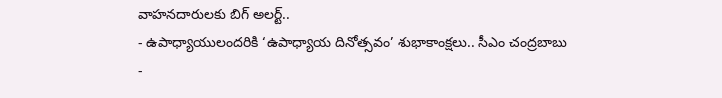వాహనదారులకు బిగ్ అలర్ట్..
- ఉపాధ్యాయులందరికి ‘ఉపాధ్యాయ దినోత్సవం’ శుభాకాంక్షలు.. సీఎం చంద్రబాబు
-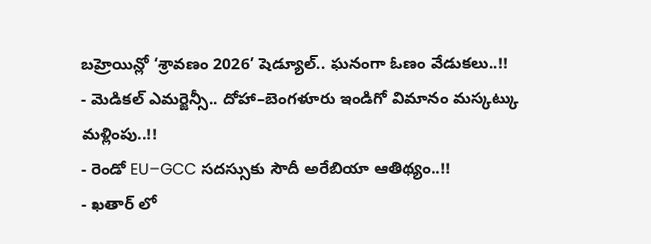బహ్రెయిన్లో ‘శ్రావణం 2026’ షెడ్యూల్.. ఘనంగా ఓణం వేడుకలు..!!
- మెడికల్ ఎమర్జెన్సీ.. దోహా–బెంగళూరు ఇండిగో విమానం మస్కట్కు మళ్లింపు..!!
- రెండో EU–GCC సదస్సుకు సౌదీ అరేబియా ఆతిథ్యం..!!
- ఖతార్ లో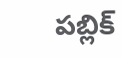పబ్లిక్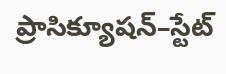ప్రాసిక్యూషన్–స్టేట్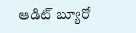ఆడిట్ బ్యూరో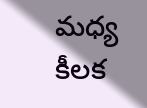మధ్య కీలక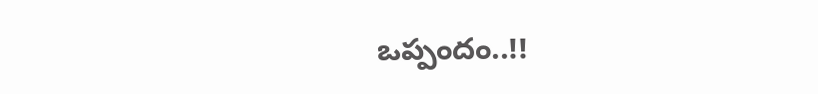ఒప్పందం..!!